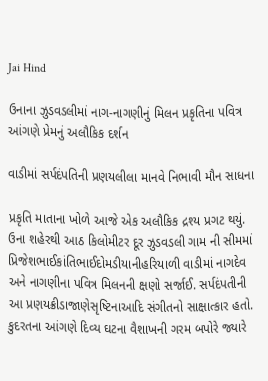Jai Hind

ઉનાના ઝુડવડલીમાં નાગ-નાગણીનું મિલન પ્રકૃતિના પવિત્ર આંગણે પ્રેમનું અલૌકિક દર્શન

વાડીમાં સર્પદંપતિની પ્રણયલીલા માનવે નિભાવી મૌન સાધના

પ્રકૃતિ માતાના ખોળે આજે એક અલૌકિક દ્રશ્ય પ્રગટ થયું. ઉના શહેરથી આઠ કિલોમીટર દૂર ઝુડવડલી ગામ ની સીમમાં પ્રિજેશભાઈકાંતિભાઈદોમડીયાનીહરિયાળી વાડીમાં નાગદેવ અને નાગણીના પવિત્ર મિલનની ક્ષણો સર્જાઈ. સર્પદંપતીની આ પ્રણયક્રીડાજાણેસૃષ્ટિનાઆદિ સંગીતનો સાક્ષાત્કાર હતો.
કુદરતના આંગણે દિવ્ય ઘટના વૈશાખની ગરમ બપોરે જ્યારે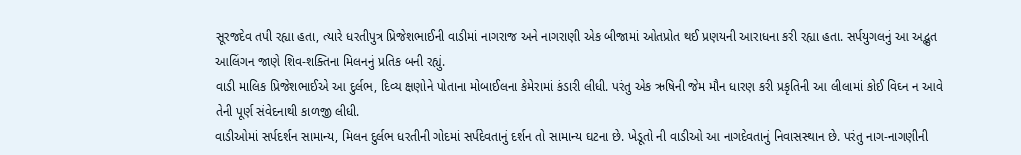સૂરજદેવ તપી રહ્યા હતા, ત્યારે ધરતીપુત્ર પ્રિજેશભાઈની વાડીમાં નાગરાજ અને નાગરાણી એક બીજામાં ઓતપ્રોત થઈ પ્રણયની આરાધના કરી રહ્યા હતા. સર્પયુગલનું આ અદ્ભુત આલિંગન જાણે શિવ-શક્તિના મિલનનું પ્રતિક બની રહ્યું.
વાડી માલિક પ્રિજેશભાઈએ આ દુર્લભ, દિવ્ય ક્ષણોને પોતાના મોબાઈલના કેમેરામાં કંડારી લીધી. પરંતુ એક ઋષિની જેમ મૌન ધારણ કરી પ્રકૃતિની આ લીલામાં કોઈ વિઘ્ન ન આવે તેની પૂર્ણ સંવેદનાથી કાળજી લીધી.
વાડીઓમાં સર્પદર્શન સામાન્ય, મિલન દુર્લભ ધરતીની ગોદમાં સર્પદેવતાનું દર્શન તો સામાન્ય ઘટના છે. ખેડૂતો ની વાડીઓ આ નાગદેવતાનું નિવાસસ્થાન છે. પરંતુ નાગ-નાગણીની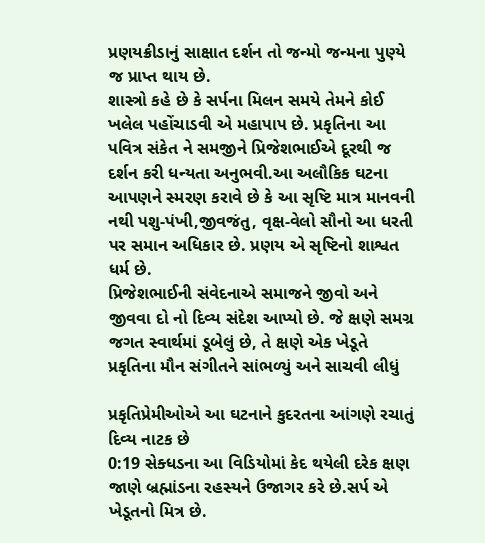પ્રણયક્રીડાનું સાક્ષાત દર્શન તો જન્મો જન્મના પુણ્યે જ પ્રાપ્ત થાય છે.
શાસ્ત્રો કહે છે કે સર્પના મિલન સમયે તેમને કોઈ ખલેલ પહોંચાડવી એ મહાપાપ છે. પ્રકૃતિના આ પવિત્ર સંકેત ને સમજીને પ્રિજેશભાઈએ દૂરથી જ દર્શન કરી ધન્યતા અનુભવી.આ અલૌકિક ઘટના આપણને સ્મરણ કરાવે છે કે આ સૃષ્ટિ માત્ર માનવની નથી પશુ-પંખી,જીવજંતુ, વૃક્ષ-વેલો સૌનો આ ધરતી પર સમાન અધિકાર છે. પ્રણય એ સૃષ્ટિનો શાશ્વત ધર્મ છે.
પ્રિજેશભાઈની સંવેદનાએ સમાજને જીવો અને જીવવા દો નો દિવ્ય સંદેશ આપ્યો છે. જે ક્ષણે સમગ્ર જગત સ્વાર્થમાં ડૂબેલું છે, તે ક્ષણે એક ખેડૂતે પ્રકૃતિના મૌન સંગીતને સાંભળ્યું અને સાચવી લીધું

પ્રકૃતિપ્રેમીઓએ આ ઘટનાને કુદરતના આંગણે રચાતું દિવ્ય નાટક છે
0:19 સેક્ધડના આ વિડિયોમાં કેદ થયેલી દરેક ક્ષણ જાણે બ્રહ્માંડના રહસ્યને ઉજાગર કરે છે.સર્પ એ ખેડૂતનો મિત્ર છે.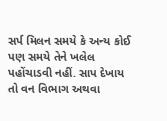સર્પ મિલન સમયે કે અન્ય કોઈ પણ સમયે તેને ખલેલ પહોંચાડવી નહીં. સાપ દેખાય તો વન વિભાગ અથવા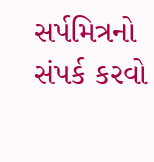સર્પમિત્રનો સંપર્ક કરવો